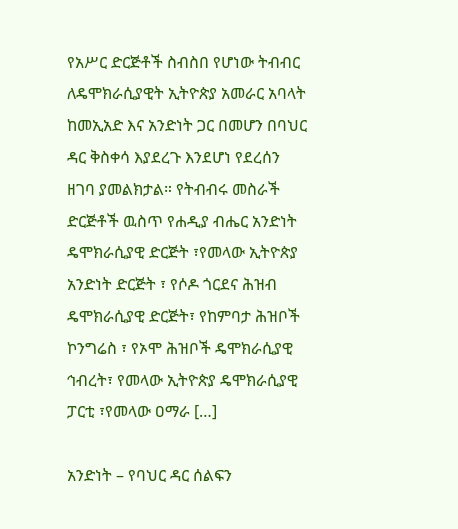የአሥር ድርጅቶች ስብስበ የሆነው ትብብር ለዴሞክራሲያዊት ኢትዮጵያ አመራር አባላት ከመኢአድ እና አንድነት ጋር በመሆን በባህር ዳር ቅስቀሳ እያደረጉ እንደሆነ የደረሰን ዘገባ ያመልክታል። የትብብሩ መስራች ድርጅቶች ዉስጥ የሐዲያ ብሔር አንድነት ዴሞክራሲያዊ ድርጅት ፣የመላው ኢትዮጵያ አንድነት ድርጅት ፣ የሶዶ ጎርደና ሕዝብ ዴሞክራሲያዊ ድርጅት፣ የከምባታ ሕዝቦች ኮንግሬስ ፣ የኦሞ ሕዝቦች ዴሞክራሲያዊ ኅብረት፣ የመላው ኢትዮጵያ ዴሞክራሲያዊ ፓርቲ ፣የመላው ዐማራ […]

አንድነት – የባህር ዳር ሰልፍን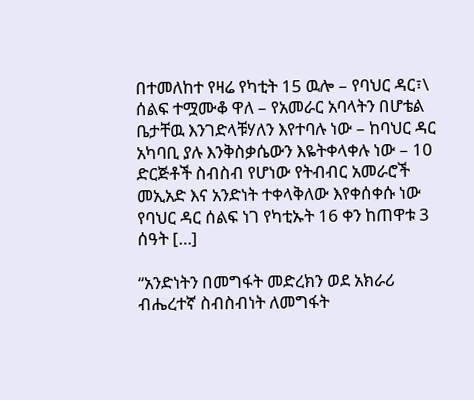በተመለከተ የዛሬ የካቲት 15 ዉሎ – የባህር ዳር፣\ ሰልፍ ተሟሙቆ ዋለ – የአመራር አባላትን በሆቴል ቤታቸዉ እንገድላቹሃለን እየተባሉ ነው – ከባህር ዳር አካባቢ ያሉ እንቅስቃሴውን እዬትቀላቀሉ ነው – 10 ድርጅቶች ስብስብ የሆነው የትብብር አመራሮች መኢአድ እና አንድነት ተቀላቅለው እየቀሰቀሱ ነው የባህር ዳር ሰልፍ ነገ የካቲኡት 16 ቀን ከጠዋቱ 3 ሰዓት […]

“አንድነትን በመግፋት መድረክን ወደ አክራሪ ብሔረተኛ ስብስብነት ለመግፋት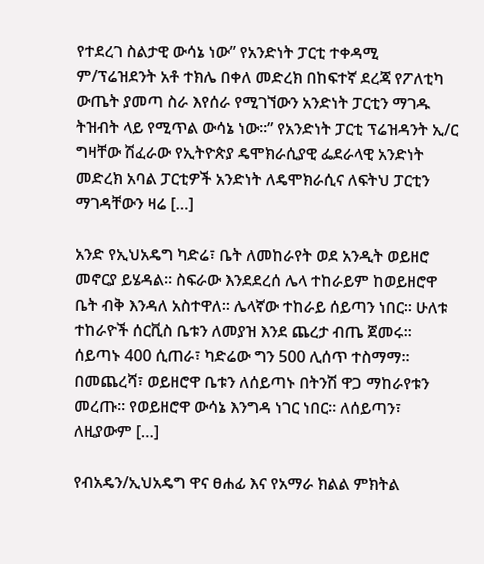የተደረገ ስልታዊ ውሳኔ ነው” የአንድነት ፓርቲ ተቀዳሚ ም/ፕሬዝደንት አቶ ተክሌ በቀለ መድረክ በከፍተኛ ደረጃ የፖለቲካ ውጤት ያመጣ ስራ እየሰራ የሚገኘውን አንድነት ፓርቲን ማገዱ ትዝብት ላይ የሚጥል ውሳኔ ነው፡፡” የአንድነት ፓርቲ ፕሬዝዳንት ኢ/ር ግዛቸው ሽፈራው የኢትዮጵያ ዴሞክራሲያዊ ፌደራላዊ አንድነት መድረክ አባል ፓርቲዎች አንድነት ለዴሞክራሲና ለፍትህ ፓርቲን ማገዳቸውን ዛሬ […]

አንድ የኢህአዴግ ካድሬ፣ ቤት ለመከራየት ወደ አንዲት ወይዘሮ መኖርያ ይሄዳል። ስፍራው እንደደረሰ ሌላ ተከራይም ከወይዘሮዋ ቤት ብቅ እንዳለ አስተዋለ። ሌላኛው ተከራይ ሰይጣን ነበር። ሁለቱ ተከራዮች ሰርቪስ ቤቱን ለመያዝ እንደ ጨረታ ብጤ ጀመሩ። ሰይጣኑ 400 ሲጠራ፣ ካድሬው ግን 500 ሊሰጥ ተስማማ። በመጨረሻ፣ ወይዘሮዋ ቤቱን ለሰይጣኑ በትንሽ ዋጋ ማከራየቱን መረጡ። የወይዘሮዋ ውሳኔ እንግዳ ነገር ነበር። ለሰይጣን፣ ለዚያውም […]

የብአዴን/ኢህአዴግ ዋና ፀሐፊ እና የአማራ ክልል ምክትል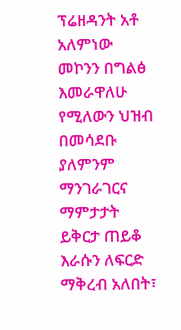ፕሬዘዳንት አቶ አለምነው መኮንን በግልፅ እመራዋለሁ የሚለውን ህዝብ በመሳደቡ ያለምንም ማንገራገርና ማምታታት ይቅርታ ጠይቆ እራሱን ለፍርድ ማቅረብ አለበት፣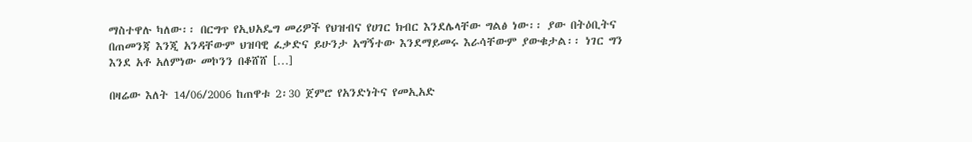ማስተዋሉ ካለው፡፡ በርግጥ የኢህአዴግ መሪዎች የህዝብና የሀገር ክብር እንደሌላቸው ግልፅ ነው፡፡ ያው በትዕቢትና በጠመንጃ እንጂ አንዳቸውም ህዝባዊ ፈቃድና ይሁንታ አግኝተው እንደማይመሩ እራሳቸውም ያውቁታል፡፡ ነገር ግን እንደ አቶ አለምነው መኮንን በቆሸሸ […]

በዛሬው እለት 14/06/2006 ከጠዋቱ 2፡30 ጀምሮ የአንድነትና የመኢአድ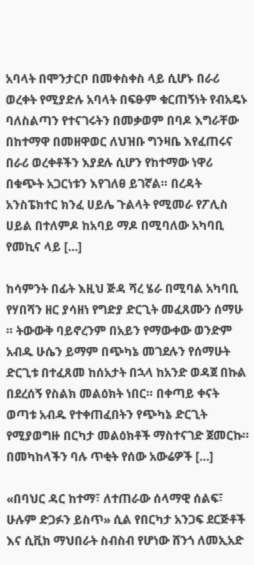አባላት በሞንታርቦ በመቀስቀስ ላይ ሲሆኑ በራሪ ወረቀት የሚያድሉ አባላት በፍፁም ቁርጠኝነት የብአዴኑ ባለስልጣን የተናገሩትን በመቃወም በባዶ እግራቸው በከተማዋ በመዘዋወር ለህዝቡ ግንዛቤ እየፈጠሩና በራሪ ወረቀቶችን እያደሉ ሲሆን የከተማው ነዋሪ በቁጭት አጋርነቱን እየገለፀ ይገኛል። በረዳት አንስፔክተር ክንፈ ሀይሌ ጉልላት የሚመራ የፖሊስ ሀይል በተለምዶ ከአባይ ማዶ በሚባለው አካባቢ የመኪና ላይ […]

ከሳምንት በፊት እዚህ ጅዳ ሻረ ሄራ በሚባል አካባቢ የሃበሻን ዘር ያሳዘነ የግድያ ድርጊት መፈጸሙን ሰማሁ ። ትውውቅ ባይኖረንም በአይን የማውቀው ወንድም አብዱ ሁሴን ይማም በጭካኔ መገደሉን የሰማሁት ድርጊቱ በተፈጸመ ከሰአታት በኋላ ከአንድ ወዳጀ በኩል በደረሰኝ የስልክ መልዕክት ነበር። በቀጣይ ቀናት ወጣቱ አብዱ የተቀጠፈበትን የጭካኔ ድርጊት የሚያወግዙ በርካታ መልዕክቶች ማስተናገድ ጀመርኩ። በመካከላችን ባሉ ጥቂት የሰው አውሬዎች […]

«በባህር ዳር ከተማ፣ ለተጠራው ሰላማዊ ሰልፍ፣ ሁሉም ድጋፉን ይስጥ» ሲል የበርካታ አንጋፍ ደርጅቶች እና ሲቪክ ማህበራት ስብስብ የሆነው ሸንጎ ለመኢአድ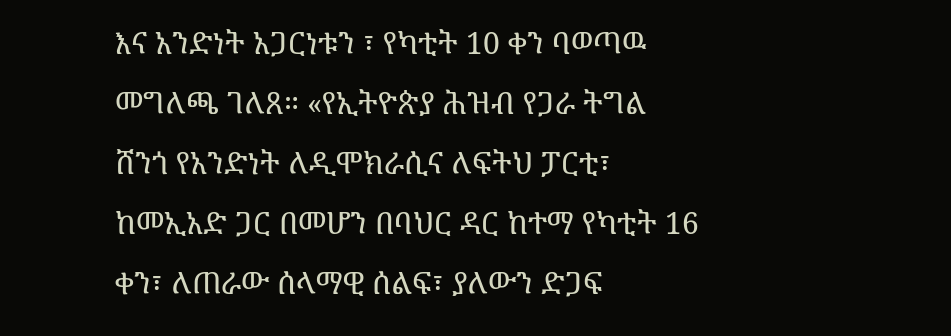እና አንድነት አጋርነቱን ፣ የካቲት 10 ቀን ባወጣዉ መግለጫ ገለጸ። «የኢትዮጵያ ሕዝብ የጋራ ትግል ሸንጎ የአንድነት ለዲሞክራሲና ለፍትህ ፓርቲ፣ ከመኢአድ ጋር በመሆን በባህር ዳር ከተማ የካቲት 16 ቀን፣ ለጠራው ሰላማዊ ሰልፍ፣ ያለውን ድጋፍ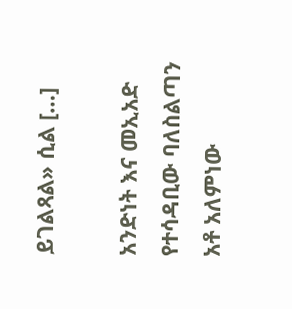ይገልጻል» ሲል […]

አንድነት እና መኢአድ የተሳዳቢው ባለስልጣን አቶ አለምነው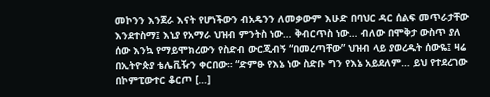መኮንን እንጀራ እናት የሆነችውን ብአዴንን ለመቃውም እሁድ በባህር ዳር ሰልፍ መጥራታቸው እንደተስማ፤ እኒያ የአማራ ህዝብ ምንትስ ነው… ቅብርጥስ ነው… ብለው በሞቅታ ውስጥ ያለ ሰው እንኳ የማይሞክረውን የስድብ ውርጂብኝ “በመረጣቸው” ህዝብ ላይ ያወረዱት ሰውዬ፤ ዛሬ በኢትዮጵያ ቴሌቪዥን ቀርበው። “ድምፁ የእኔ ነው ስድቡ ግን የእኔ አይደለም… ይህ የተደረገው በኮምፒውተር ቆርጦ […]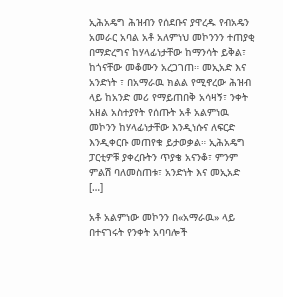ኢሕአዴግ ሕዝብን የሰደቡና ያዋረዱ የብአዴን አመራር አባል አቶ አለምነህ መኮንንን ተጠያቂ በማድረግና ከሃላፊነታቸው ከማንሳት ይቅል፣ ከጎናቸው መቆሙን አረጋገጠ። መኢአድ እና አንድነት ፣ በአማራዉ ክልል የሚኖረው ሕዝብ ላይ ከአንድ መሪ የማይጠበቅ አሳዛኝ፣ ንቀት አዘል አስተያየት የሰጡት አቶ አልምነዉ መኮንን ከሃላፊነታቸው እንዲነሱና ለፍርድ እንዲቀርቡ መጠየቁ ይታወቃል። ኢሕአዴግ ፓርቲዎቹ ያቀረቡትን ጥያቄ አናንቆ፣ ምንም ምልሽ ባለመስጠቱ፣ አንድነት እና መኢአድ […]

አቶ አልምነው መኮንን በ«አማራዉ» ላይ በተናገሩት የንቀት አባባሎች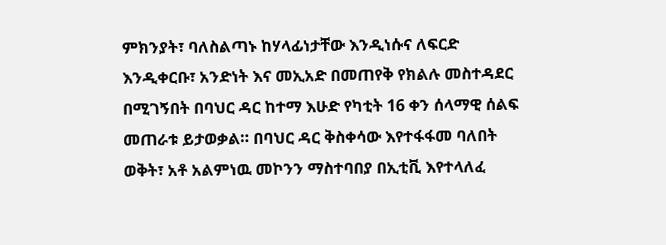ምክንያት፣ ባለስልጣኑ ከሃላፊነታቸው እንዲነሱና ለፍርድ እንዲቀርቡ፣ አንድነት እና መኢአድ በመጠየቅ የክልሉ መስተዳደር በሚገኝበት በባህር ዳር ከተማ እሁድ የካቲት 16 ቀን ሰላማዊ ሰልፍ መጠራቱ ይታወቃል። በባህር ዳር ቅስቀሳው እየተፋፋመ ባለበት ወቅት፣ አቶ አልምነዉ መኮንን ማስተባበያ በኢቲቪ እየተላለፈ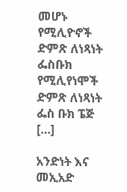መሆኑ የሚሊዮኖች ድምጽ ለነጻነት ፌስቡክ የሚሊየነሞች ድምጽ ለነጻነት ፌስ ቡክ ፔጅ […]

አንድነት እና መኢአድ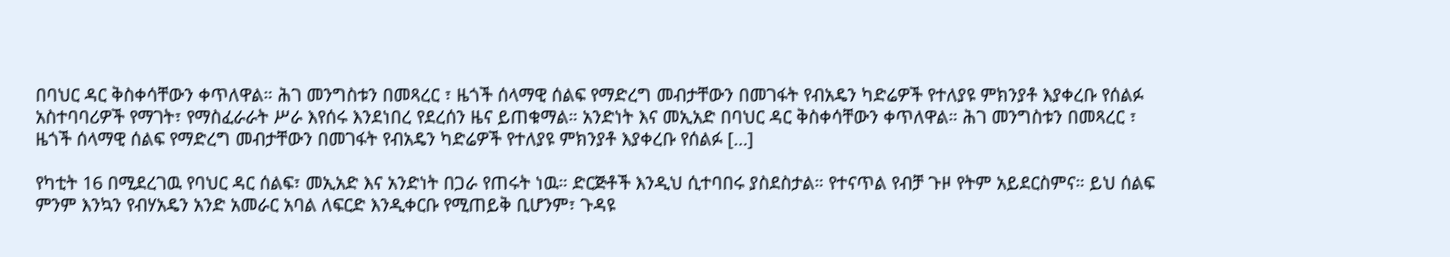በባህር ዳር ቅስቀሳቸውን ቀጥለዋል። ሕገ መንግስቱን በመጻረር ፣ ዜጎች ሰላማዊ ሰልፍ የማድረግ መብታቸውን በመገፋት የብአዴን ካድሬዎች የተለያዩ ምክንያቶ እያቀረቡ የሰልፉ አስተባባሪዎች የማገት፣ የማስፈራራት ሥራ እየሰሩ እንደነበረ የደረሰን ዜና ይጠቁማል። አንድነት እና መኢአድ በባህር ዳር ቅስቀሳቸውን ቀጥለዋል። ሕገ መንግስቱን በመጻረር ፣ ዜጎች ሰላማዊ ሰልፍ የማድረግ መብታቸውን በመገፋት የብአዴን ካድሬዎች የተለያዩ ምክንያቶ እያቀረቡ የሰልፉ […]

የካቲት 16 በሚደረገዉ የባህር ዳር ሰልፍ፣ መኢአድ እና አንድነት በጋራ የጠሩት ነዉ። ድርጅቶች እንዲህ ሲተባበሩ ያስደስታል። የተናጥል የብቻ ጉዞ የትም አይደርስምና። ይህ ሰልፍ ምንም እንኳን የብሃአዴን አንድ አመራር አባል ለፍርድ እንዲቀርቡ የሚጠይቅ ቢሆንም፣ ጉዳዩ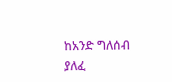ከአንድ ግለሰብ ያለፈ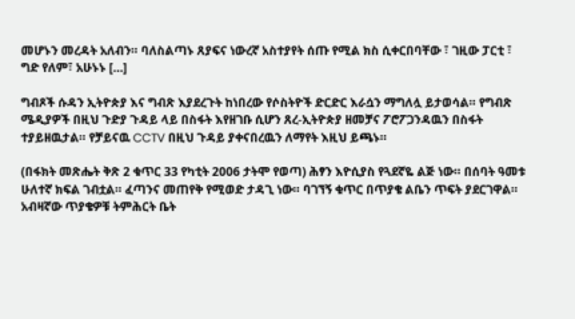መሆኑን መረዳት አለብን። ባለስልጣኑ ጸያፍና ነውረኛ አስተያየት ሰጡ የሚል ክስ ሲቀርበባቸው ፣ ገዚው ፓርቲ ፣ ግድ የለም፣ አሁኑኑ […]

ግብጾች ሱዳን ኢትዮጵያ እና ግብጽ እያደረጉት ከነበረው የሶስትዮች ድርድር እራሷን ማግለሏ ይታወሳል። የግብጽ ሜዲያዎች በዚህ ጉድያ ጉዳይ ላይ በስፋት እየዘገቡ ሲሆን ጸረ-ኢትዮጵያ ዘመቻና ፖሮፖጋንዳዉን በስፋት ተያይዘዉታል። የቻይናዉ CCTV በዚህ ጉዳይ ያቀናበረዉን ለማየት እዚህ ይጫኑ።

(በፋክት መጽሔት ቅጽ 2 ቁጥር 33 የካቲት 2006 ታትሞ የወጣ) ሕፃን እዮሲያስ የጓደኛዬ ልጅ ነው። በሰባት ዓመቱ ሁለተኛ ክፍል ገብቷል። ፈጣንና መጠየቅ የሚወድ ታዳጊ ነው። ባገኘኝ ቁጥር በጥያቄ ልቤን ጥፍት ያደርገዋል። አብዛኛው ጥያቄዎቹ ትምሕርት ቤት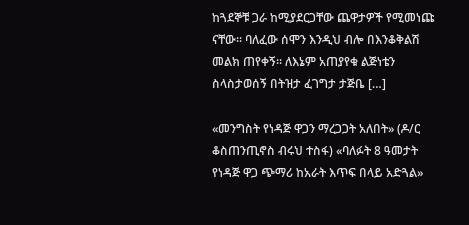ከጓደኞቹ ጋራ ከሚያደርጋቸው ጨዋታዎች የሚመነጩ ናቸው። ባለፈው ሰሞን እንዲህ ብሎ በእንቆቅልሽ መልክ ጠየቀኝ። ለእኔም አጠያየቁ ልጅነቴን ስላስታወሰኝ በትዝታ ፈገግታ ታጅቤ […]

«መንግስት የነዳጅ ዋጋን ማረጋጋት አለበት» (ዶ/ር ቆስጠንጢኖስ ብሩህ ተስፋ) «ባለፉት 8 ዓመታት የነዳጅ ዋጋ ጭማሪ ከአራት እጥፍ በላይ አድጓል»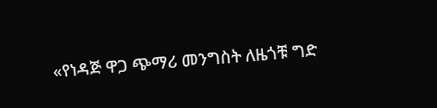«የነዳጅ ዋጋ ጭማሪ መንግስት ለዜጎቹ ግድ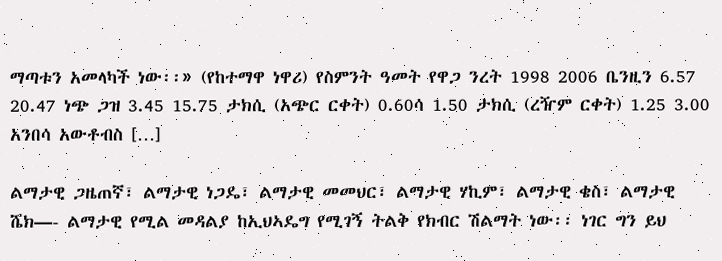ማጣቱን አመላካች ነው፡፡» (የከተማዋ ነዋሪ) የስምንት ዓመት የዋጋ ንረት 1998 2006 ቤንዚን 6.57 20.47 ነጭ ጋዝ 3.45 15.75 ታክሲ (አጭር ርቀት) 0.60ሳ 1.50 ታክሲ (ረዥም ርቀት) 1.25 3.00 አንበሳ አውቶብስ […]

ልማታዊ ጋዜጠኛ፣ ልማታዊ ነጋዴ፣ ልማታዊ መመህር፣ ልማታዊ ሃኪም፣ ልማታዊ ቄስ፣ ልማታዊ ሼክ—- ልማታዊ የሚል መዳልያ ከኢህኣዴግ የሚገኝ ትልቅ የክብር ሽልማት ነው፡፡ ነገር ግን ይህ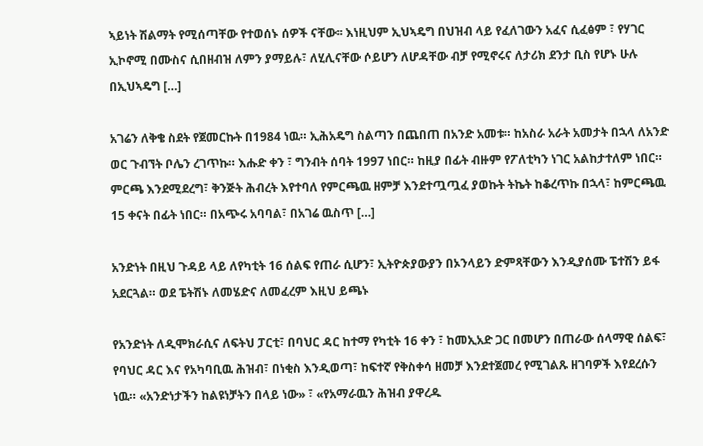ኣይነት ሽልማት የሚሰጣቸው የተወሰኑ ሰዎች ናቸው፡፡ እነዚህም ኢህኣዴግ በህዝብ ላይ የፈለገውን አፈና ሲፈፅም ፣ የሃገር ኢኮኖሚ በሙስና ሲበዘብዝ ለምን ያማይሉ፣ ለሂሊናቸው ሶይሆን ለሆዳቸው ብቻ የሚኖሩና ለታሪክ ደንታ ቢስ የሆኑ ሁሉ በኢህኣዴግ […]

አገሬን ለቅቄ ስደት የጀመርኩት በ1984 ነዉ። ኢሕአዴግ ስልጣን በጨበጠ በአንድ አመቱ። ከአስራ አራት አመታት በኋላ ለአንድ ወር ጉብኘት ቦሌን ረገጥኩ። እሑድ ቀን ፣ ግንብት ሰባት 1997 ነበር። ከዚያ በፊት ብዙም የፖለቲካን ነገር አልከታተለም ነበር። ምርጫ እንደሚደረግ፣ ቅንጅት ሕብረት እየተባለ የምርጫዉ ዘምቻ እንደተጧጧፈ ያወኩት ትኬት ከቆረጥኩ በኋላ፣ ከምርጫዉ 15 ቀናት በፊት ነበር። በአጭሩ አባባል፣ በአገሬ ዉስጥ […]

አንድነት በዚህ ጉዳይ ላይ ለየካቲት 16 ሰልፍ የጠራ ሲሆን፣ ኢትዮጵያውያን በኦንላይን ድምጻቸውን እንዲያሰሙ ፔተሽን ይፋ አደርጓል። ወደ ፔትሽኑ ለመሄድና ለመፈረም እዚህ ይጫኑ

የአንድነት ለዲሞክራሲና ለፍትህ ፓርቲ፣ በባህር ዳር ከተማ የካቲት 16 ቀን ፣ ከመኢአድ ጋር በመሆን በጠራው ሰላማዊ ሰልፍ፣ የባህር ዳር እና የአካባቢዉ ሕዝብ፣ በነቂስ እንዲወጣ፣ ከፍተኛ የቅስቀሳ ዘመቻ እንደተጀመረ የሚገልጹ ዘገባዎች እየደረሱን ነዉ። «አንድነታችን ከልዩነቻትን በላይ ነው» ፣ «የአማራዉን ሕዝብ ያዋረዱ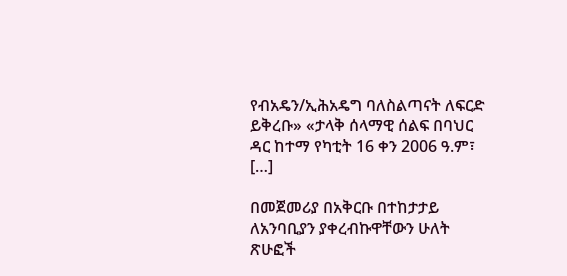የብአዴን/ኢሕአዴግ ባለስልጣናት ለፍርድ ይቅረቡ» «ታላቅ ሰላማዊ ሰልፍ በባህር ዳር ከተማ የካቲት 16 ቀን 2006 ዓ.ም፣ […]

በመጀመሪያ በአቅርቡ በተከታታይ ለአንባቢያን ያቀረብኩዋቸውን ሁለት ጽሁፎች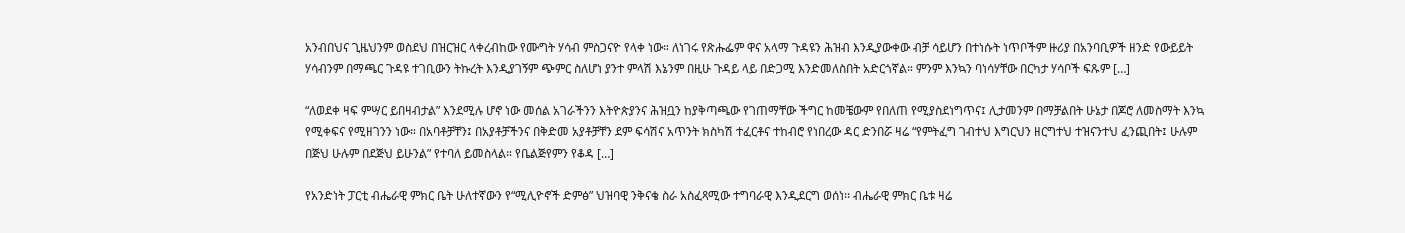አንብበህና ጊዜህንም ወስደህ በዝርዝር ላቀረብከው የሙግት ሃሳብ ምስጋናዮ የላቀ ነው። ለነገሩ የጽሑፌም ዋና አላማ ጉዳዩን ሕዝብ እንዲያውቀው ብቻ ሳይሆን በተነሱት ነጥቦችም ዙሪያ በአንባቢዎች ዘንድ የውይይት ሃሳብንም በማጫር ጉዳዩ ተገቢውን ትኩረት እንዲያገኝም ጭምር ስለሆነ ያንተ ምላሽ እኔንም በዚሁ ጉዳይ ላይ በድጋሚ እንድመለስበት አድርጎኛል። ምንም እንኳን ባነሳሃቸው በርካታ ሃሳቦች ፍጹም […]

“ለወደቀ ዛፍ ምሣር ይበዛብታል” እንደሚሉ ሆኖ ነው መሰል አገራችንን እትዮጵያንና ሕዝቧን ከያቅጣጫው የገጠማቸው ችግር ከመቼውም የበለጠ የሚያስደነግጥና፤ ሊታመንም በማቻልበት ሁኔታ በጆሮ ለመስማት እንኳ የሚቀፍና የሚዘገንን ነው። በአባቶቻቸን፤ በአያቶቻችንና በቅድመ አያቶቻቸን ደም ፍሳሽና አጥንት ክስካሽ ተፈርቶና ተከብሮ የነበረው ዳር ድንበሯ ዛሬ “የምትፈግ ገብተህ እግርህን ዘርግተህ ተዝናንተህ ፈንጪበት፤ ሁሉም በጅህ ሁሉም በደጅህ ይሁንል” የተባለ ይመስላል። የቤልጅየምን የቆዳ […]

የአንድነት ፓርቲ ብሔራዊ ምክር ቤት ሁለተኛውን የ“ሚሊዮኖች ድምፅ” ህዝባዊ ንቅናቄ ስራ አስፈጻሚው ተግባራዊ እንዲደርግ ወሰነ፡፡ ብሔራዊ ምክር ቤቱ ዛሬ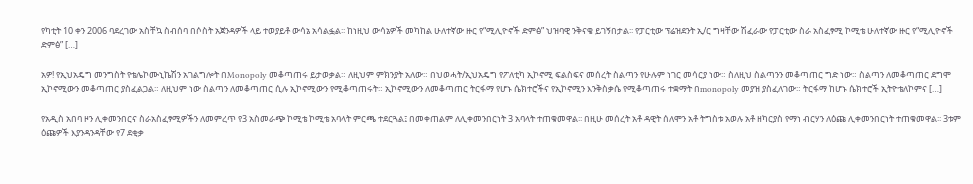የካቲት 10 ቀን 2006 ባደረገው አስቸኳ ስብሰባ በሶስት አጀንዳዎች ላይ ተወያይቶ ውሳኔ አሳልፏል፡፡ ከነዚህ ውሳኔዎች መካከል ሁለተኛው ዙር የ“ሚሊዮኖች ድምፅ” ህዝባዊ ንቅናቄ ይገኝበታል፡፡ የፓርቲው ፕሬዝደንት ኢ/ር ግዛቸው ሽፈራው የፓርቲው ስራ አስፈፃሚ ኮሚቴ ሁለተኛው ዙር የ“ሚሊዮኖች ድምፅ” […]

አዎ! የኢህአዴግ መንግስት የቴሌኮሙኒኬሽን አገልግሎት በMonopoly መቆጣጠሩ ይታወቃል። ለዚህም ምክንያት አለው። በህወሓት/ኢህአዴግ የፖለቲካ ኢኮኖሚ ፍልስፍና መሰረት ስልጣን የሁሉም ነገር መሳርያ ነው። ስለዚህ ስልጣንን መቆጣጠር ግድ ነው። ስልጣን ለመቆጣጠር ደግሞ ኢኮኖሚውን መቆጣጠር ያስፈልጋል። ለዚህም ነው ስልጣን ለመቆጣጠር ሲሉ ኢኮኖሚውን የሚቆጣጠሩት። ኢኮኖሚውን ለመቆጣጠር ትርፋማ የሆኑ ሴክተሮችና የኢኮኖሚን እንቅስቃሴ የሚቆጣጠሩ ተቋማት በmonopoly መያዝ ያስፈለገው። ትርፋማ ከሆኑ ሴክተሮች ኢትዮቴለኮምና […]

የአዲስ አበባ ዞን ሊቀመንበርና ስራአስፈፃሚዎችን ለመምረጥ የ3 አስመራጭ ኮሚቴ ኮሚቴ አባላት ምርጫ ተደርጓል፤ በመቀጠልም ለሊቀመንበርነት 3 አባላት ተጠቁመዋል፡፡ በዚሁ መሰረት አቶ ዳዊት ሰለሞን አቶ ትግስቱ አወሉ አቶ ዘካርያስ የማነ ብርሃን ለዕጩ ሊቀመንበርነት ተጠቁመዋል፡፡ 3ቱም ዕጩዎች እያንዳንዳቸው የ7 ደቂቃ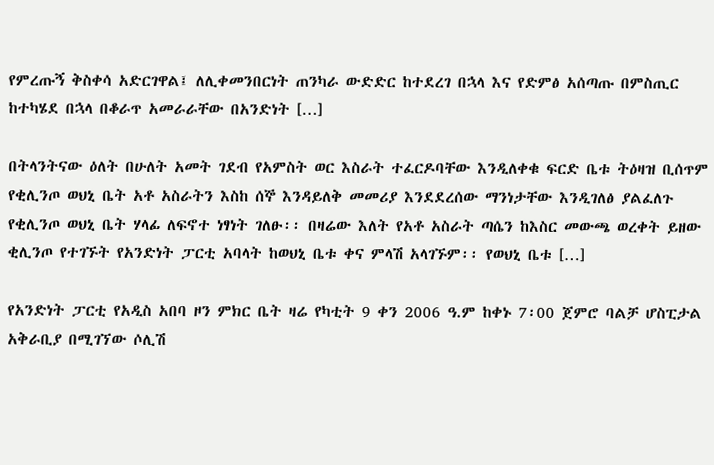የምረጡኝ ቅስቀሳ አድርገዋል፤ ለሊቀመንበርነት ጠንካራ ውድድር ከተደረገ በኋላ እና የድምፅ አሰጣጡ በምስጢር ከተካሄደ በኋላ በቆራጥ አመራራቸው በአንድነት […]

በትላንትናው ዕለት በሁለት አመት ገደብ የአምስት ወር እስራት ተፈርዶባቸው እንዲለቀቁ ፍርድ ቤቱ ትዕዛዝ ቢሰጥም የቂሊንጦ ወህኒ ቤት አቶ አስራትን እስከ ሰኞ እንዳይለቅ መመሪያ እንደደረሰው ማንነታቸው እንዲገለፅ ያልፈለጉ የቂሊንጦ ወህኒ ቤት ሃላፊ ለፍኖተ ነፃነት ገለፁ፡፡ በዛሬው እለት የአቶ አስራት ጣሴን ከእስር መውጫ ወረቀት ይዘው ቂሊንጦ የተገኙት የአንድነት ፓርቲ አባላት ከወህኒ ቤቱ ቀና ምላሽ አላገኙም፡፡ የወህኒ ቤቱ […]

የአንድነት ፓርቲ የአዲስ አበባ ዞን ምክር ቤት ዛሬ የካቲት 9 ቀን 2006 ዓ.ም ከቀኑ 7፡00 ጀምሮ ባልቻ ሆስፒታል አቅራቢያ በሚገኘው ሶሊሽ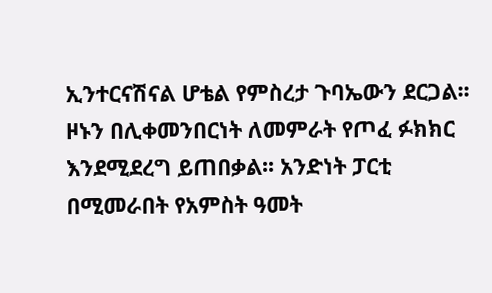ኢንተርናሽናል ሆቴል የምስረታ ጉባኤውን ደርጋል፡፡ ዞኑን በሊቀመንበርነት ለመምራት የጦፈ ፉክክር እንደሚደረግ ይጠበቃል፡፡ አንድነት ፓርቲ በሚመራበት የአምስት ዓመት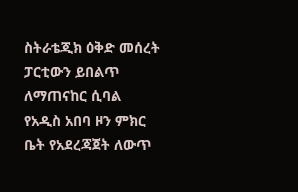ስትራቴጂክ ዕቅድ መሰረት ፓርቲውን ይበልጥ ለማጠናከር ሲባል የአዲስ አበባ ዞን ምክር ቤት የአደረጃጀት ለውጥ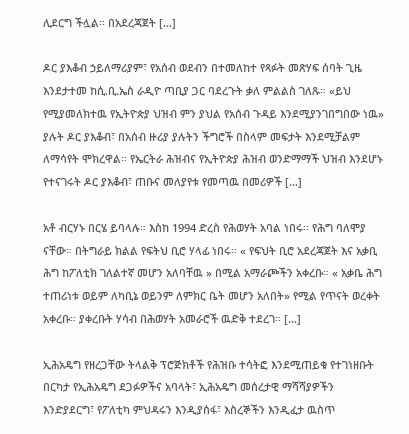ሊደርግ ችሏል፡፡ በአደረጃጀት […]

ዶር ያእቆብ ኃይለማሪያም፣ የአሰብ ወደብን በተመለከተ የጻፉት መጽሃፍ ሰባት ጊዜ እንደታተመ ከሲ.ቢ.ኤስ ራዲዮ ጣቢያ ጋር ባደረጉት ቃለ ምልልስ ገለጹ። «ይህ የሚያመለክተዉ የኢትዮጵያ ህዝብ ምን ያህል የአሰብ ጉዳይ እንደሚያንገበግበው ነዉ» ያሉት ዶር ያእቆብ፣ በአሰብ ዙሪያ ያሉትን ችግሮች በስላም መፍታት እንደሚቻልም ለማሳየት ሞክረዋል። የኤርትራ ሕዝብና የኢትዮጵያ ሕዝብ ወንድማማች ህዝብ እንደሆኑ የተናገሩት ዶር ያእቆብ፣ ጠቡና መለያየቱ የመጣዉ በመሪዎች […]

አቶ ብርሃኑ በርሄ ይባላሉ። እስከ 1994 ድረስ የሕወሃት አባል ነበሩ። የሕግ ባለሞያ ናቸው። በትግራይ ክልል የፍትህ ቢሮ ሃላፊ ነበሩ። « የፍህት ቢሮ አደረጃጀት እና አቃቢ ሕግ ከፖለቲክ ገለልተኛ መሆን አለባቸዉ » በሚል አማራጮችን አቀረቡ። « አቃቤ ሕግ ተጠሪነቱ ወይም ለካቢኔ ወይንም ለምክር ቤት መሆን አለበት» የሚል የጥናት ወረቀት አቀረቡ። ያቀረቡት ሃሳብ በሕወሃት አመራሮች ዉድቅ ተደረገ። […]

ኢሕአዴግ የዘረጋቸው ትላልቅ ፕሮጅክቶች የሕዝቡ ተሳትፎ እንደሚጠይቁ የተገነዘቡት በርካታ የኢሕአዴግ ደጋፉዎችና አባላት፣ ኢሕአዴግ መሰረታዊ ማሻሻያዎችን እንድያደርግ፣ የፖለቲካ ምህዳሩን እንዲያሰፋ፣ እስረኞችን እንዲፈታ ዉስጥ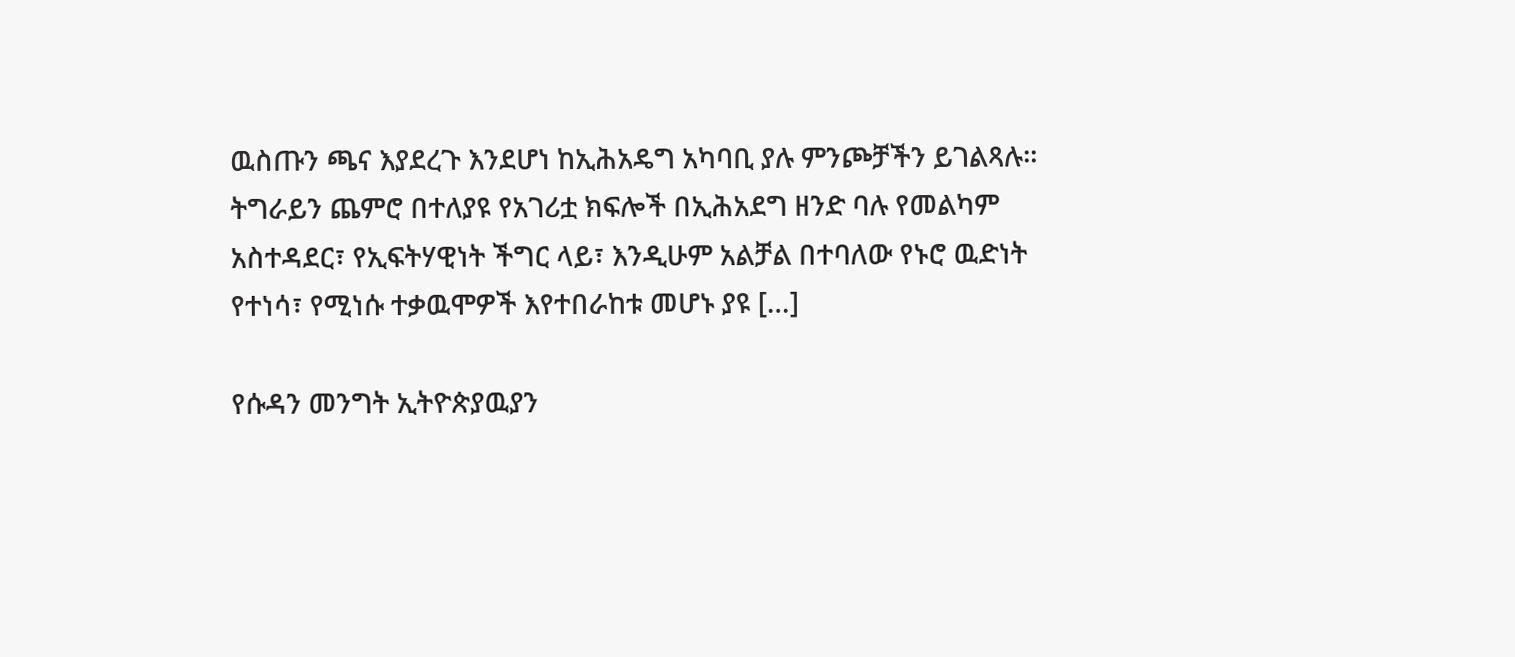ዉስጡን ጫና እያደረጉ እንደሆነ ከኢሕአዴግ አካባቢ ያሉ ምንጮቻችን ይገልጻሉ። ትግራይን ጨምሮ በተለያዩ የአገሪቷ ክፍሎች በኢሕአደግ ዘንድ ባሉ የመልካም አስተዳደር፣ የኢፍትሃዊነት ችግር ላይ፣ እንዲሁም አልቻል በተባለው የኑሮ ዉድነት የተነሳ፣ የሚነሱ ተቃዉሞዎች እየተበራከቱ መሆኑ ያዩ […]

የሱዳን መንግት ኢትዮጵያዉያን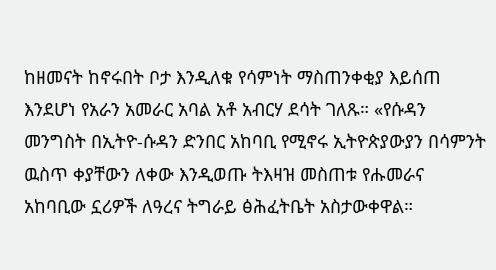ከዘመናት ከኖሩበት ቦታ እንዲለቁ የሳምነት ማስጠንቀቂያ እይሰጠ እንደሆነ የአራን አመራር አባል አቶ አብርሃ ደሳት ገለጹ። «የሱዳን መንግስት በኢትዮ-ሱዳን ድንበር አከባቢ የሚኖሩ ኢትዮጵያውያን በሳምንት ዉስጥ ቀያቸውን ለቀው እንዲወጡ ትእዛዝ መስጠቱ የሑመራና አከባቢው ኗሪዎች ለዓረና ትግራይ ፅሕፈትቤት አስታውቀዋል።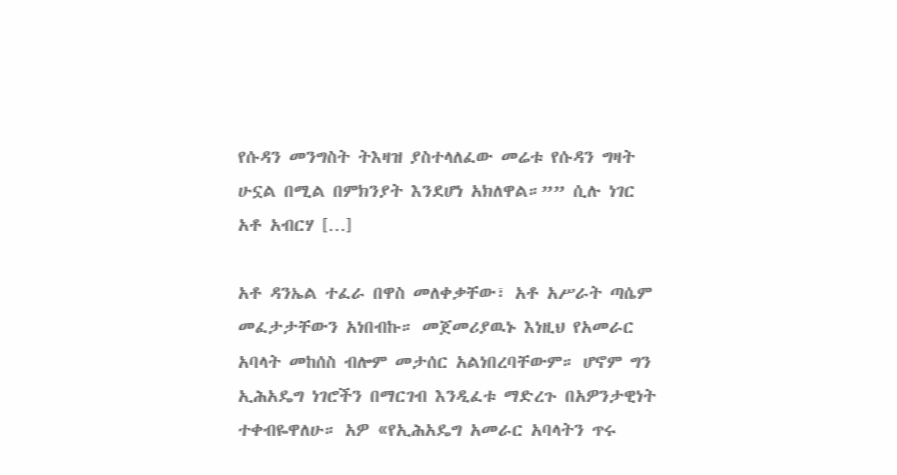የሱዳን መንግስት ትእዛዝ ያስተላለፈው መሬቱ የሱዳን ግዛት ሁኗል በሚል በምክንያት እንደሆነ አክለዋል።”” ሲሉ ነገር አቶ አብርሃ […]

አቶ ዳንኤል ተፈራ በዋስ መለቀቃቸው፣ አቶ አሥራት ጣሴም መፈታታቸውን አነበብኩ። መጀመሪያዉኑ እነዚህ የአመራር አባላት መከሰስ ብሎም መታሰር አልነበረባቸውም። ሆኖም ግን ኢሕአዴግ ነገሮችን በማርገብ እንዲፈቱ ማድረጉ በአዎንታዊነት ተቀብዬዋለሁ። አዎ «የኢሕአዴግ አመራር አባላትን ጥሩ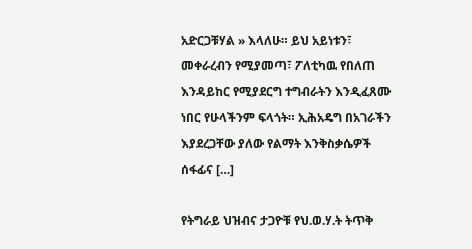አድርጋቹሃል » እላለሁ። ይህ አይነቱን፣ መቀራረብን የሚያመጣ፣ ፖለቲካዉ የበለጠ እንዳይከር የሚያደርግ ተግብራትን እንዲፈጸሙ ነበር የሁላችንም ፍላጎት። ኢሕአዴግ በአገራችን እያደረጋቸው ያለው የልማት እንቅስቃሴዎች ሰፋፊና […]

የትግራይ ህዝብና ታጋዮቹ የህ.ወ.ሃ.ት ትጥቅ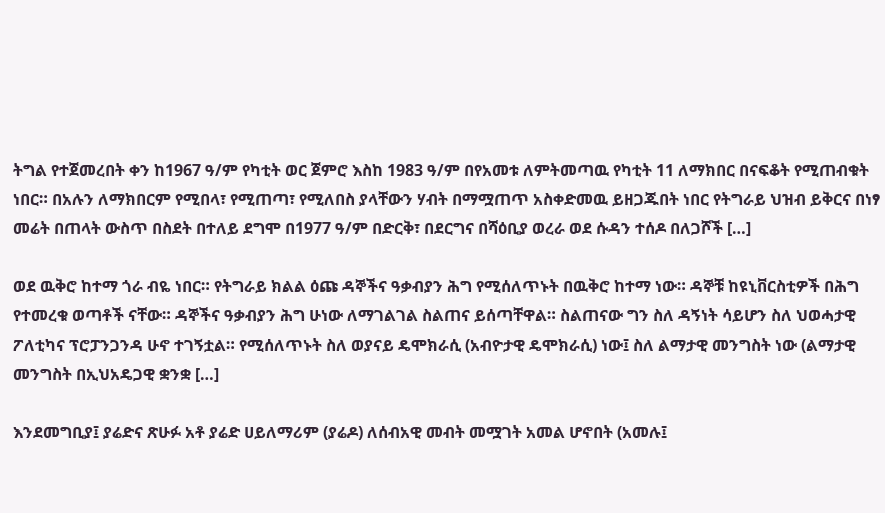ትግል የተጀመረበት ቀን ከ1967 ዓ/ም የካቲት ወር ጀምሮ እስከ 1983 ዓ/ም በየአመቱ ለምትመጣዉ የካቲት 11 ለማክበር በናፍቆት የሚጠብቁት ነበር። በአሉን ለማክበርም የሚበላ፣ የሚጠጣ፣ የሚለበስ ያላቸውን ሃብት በማሟጠጥ አስቀድመዉ ይዘጋጁበት ነበር የትግራይ ህዝብ ይቅርና በነፃ መሬት በጠላት ውስጥ በስደት በተለይ ደግሞ በ1977 ዓ/ም በድርቅ፣ በደርግና በሻዕቢያ ወረራ ወደ ሱዳን ተሰዶ በለጋሾች […]

ወደ ዉቅሮ ከተማ ጎራ ብዬ ነበር። የትግራይ ክልል ዕጩ ዳኞችና ዓቃብያን ሕግ የሚሰለጥኑት በዉቅሮ ከተማ ነው። ዳኞቹ ከዩኒቨርስቲዎች በሕግ የተመረቁ ወጣቶች ናቸው። ዳኞችና ዓቃብያን ሕግ ሁነው ለማገልገል ስልጠና ይሰጣቸዋል። ስልጠናው ግን ስለ ዳኝነት ሳይሆን ስለ ህወሓታዊ ፖለቲካና ፕሮፓንጋንዳ ሁኖ ተገኝቷል። የሚሰለጥኑት ስለ ወያናይ ዴሞክራሲ (አብዮታዊ ዴሞክራሲ) ነው፤ ስለ ልማታዊ መንግስት ነው (ልማታዊ መንግስት በኢህአዴጋዊ ቋንቋ […]

እንደመግቢያ፤ ያሬድና ጽሁፉ አቶ ያሬድ ሀይለማሪም (ያሬዶ) ለሰብአዊ መብት መሟገት አመል ሆኖበት (አመሉ፤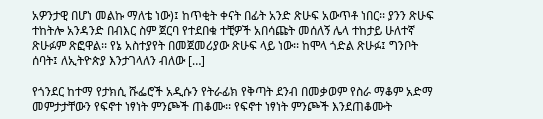አዎንታዊ በሆነ መልኩ ማለቴ ነው)፤ ከጥቂት ቀናት በፊት አንድ ጽሁፍ አውጥቶ ነበር፡፡ ያንን ጽሁፍ ተከትሎ አንዳንድ በብእር ስም ጀርባ የተደበቁ ተቺዎች አበሳጩት መሰለኝ ሌላ ተከታይ ሁለተኛ ጽሁፉም ጽፎዋል፡፡ የኔ አስተያየት በመጀመሪያው ጽሁፍ ላይ ነው፡፡ ከሞላ ጎድል ጽሁፉ፤ ግንቦት ሰባት፤ ለኢትዮጵያ እንታገላለን ብለው […]

የጎንደር ከተማ የታክሲ ሹፌሮች አዲሱን የትራፊክ የቅጣት ደንብ በመቃወም የስራ ማቆም አድማ መምታታቸውን የፍኖተ ነፃነት ምንጮች ጠቆሙ፡፡ የፍኖተ ነፃነት ምንጮች እንደጠቆሙት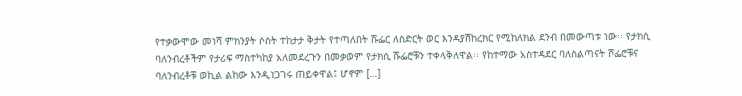የተቃውሞው መነሻ ምክንያት ሶስት ተከታታ ቅታት የተጣለበት ሹፌር ለስድርት ወር እንዳያሽከረክር የሚከለክል ደንብ በመውጣቱ ነው፡፡ የታክሲ ባለንብረቶችም የታሪፍ ማስተካከያ አለመደረጉን በመቃወም የታክሲ ሹፌሮቹን ተቀላቅለዋል፡፡ የከተማው አስተዳደር ባለስልጣናት ሾፌሮቹና ባለንብረቶቹ ወኪል ልከው እንዲነጋገሩ ጠይቀዋል፤ ሆኖም […]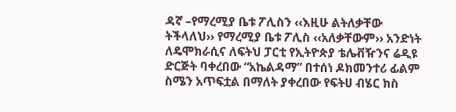ዳኛ –የማረሚያ ቤቱ ፖሊስን ‹‹እዚሁ ልትለቃቸው ትችላለህ›› የማረሚያ ቤቱ ፖሊስ ‹‹አለቃቸውም›› አንድነት ለዴሞክራሲና ለፍትህ ፓርቲ የኢትዮጵያ ቴሌቭዥንና ሬዲዩ ድርጅት ባቀረበው “አኬልዳማ” በተሰነ ዶክመንተሪ ፊልም ስሜን አጥፍቷል በማለት ያቀረበው የፍትሀ ብሄር ክስ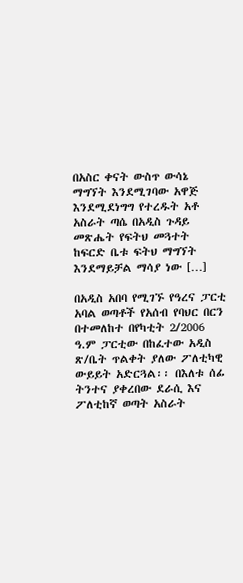በአስር ቀናት ውስጥ ውሳኔ ማግኘት እንደሚገባው አዋጅ እንደሚደነግግ የተረዱት አቶ አስራት ጣሴ በአዲስ ጉዳይ መጽሔት የፍትህ መጓተት ከፍርድ ቤቱ ፍትህ ማግኘት እንደማይቻል ማሳያ ነው […]

በአዲስ አበባ የሚገኙ የዓረና ፓርቲ አባል ወጣቶች የአሰብ የባህር በርን በተመለከተ በየካቲት 2/2006 ዓ.ም ፓርቲው በከፈተው አዲስ ጽ/ቤት ጥልቀት ያለው ፖለቲካዊ ውይይት አድርጓል፡፡ በእለቱ ሰፊ ትንተና ያቀረበው ደራሲ እና ፖለቲከኛ ወጣት አስራት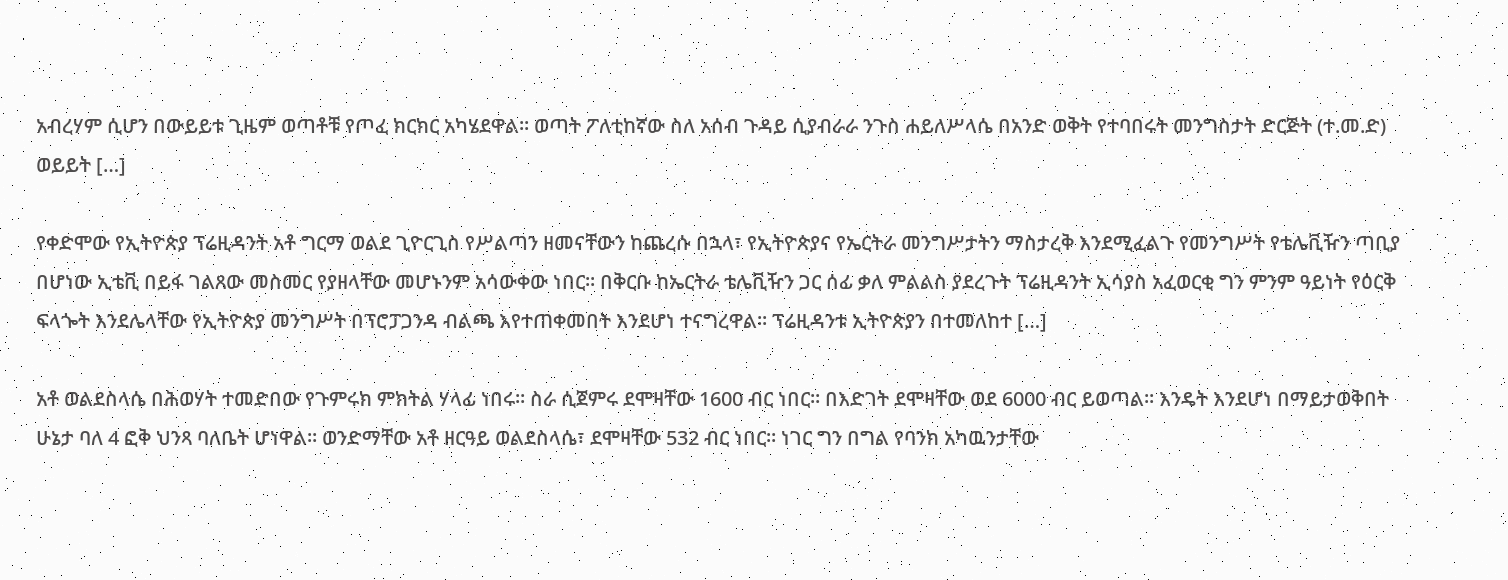አብረሃም ሲሆን በውይይቱ ጊዜም ወጣቶቹ የጦፈ ክርክር አካሄደዋል፡፡ ወጣት ፖለቲከኛው ስለ አሰብ ጉዳይ ሲያብራራ ንጉስ ሐይለሥላሴ በአንድ ወቅት የተባበሩት መንግስታት ድርጅት (ተ.መ.ድ) ወይይት […]

የቀድሞው የኢትዮጵያ ፕሬዚዳንት አቶ ግርማ ወልደ ጊዮርጊስ የሥልጣን ዘመናቸውን ከጨረሱ በኋላ፣ የኢትዮጵያና የኤርትራ መንግሥታትን ማስታረቅ እንደሚፈልጉ የመንግሥት የቴሌቪዥን ጣቢያ በሆነው ኢቴቪ በይፋ ገልጸው መስመር የያዘላቸው መሆኑንም አሳውቀው ነበር፡፡ በቅርቡ ከኤርትራ ቴሌቪዥን ጋር ሰፊ ቃለ ምልልስ ያደረጉት ፕሬዚዳንት ኢሳያስ አፈወርቂ ግን ምንም ዓይነት የዕርቅ ፍላጐት እንደሌላቸው የኢትዮጵያ መንግሥት በፕሮፓጋንዳ ብልጫ እየተጠቀመበት እንደሆነ ተናግረዋል፡፡ ፕሬዚዳንቱ ኢትዮጵያን በተመለከተ […]

አቶ ወልደስላሴ በሕወሃት ተመድበው የጉምሩክ ምክትል ሃላፊ ነበሩ። ስራ ሲጀምሩ ደሞዛቸው 1600 ብር ነበር። በእድገት ደሞዛቸው ወደ 6000 ብር ይወጣል። እንዴት እንደሆነ በማይታወቅበት ሁኔታ ባለ 4 ፎቅ ህንጻ ባለቤት ሆነዋል። ወንድማቸው አቶ ዘርዓይ ወልደስላሴ፣ ደሞዛቸው 532 ብር ነበር። ነገር ግን በግል የባንክ አካዉንታቸው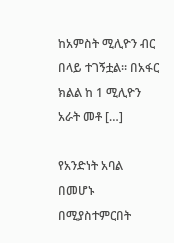ከአምስት ሚሊዮን ብር በላይ ተገኝቷል። በአፋር ክልል ከ 1 ሚሊዮን አራት መቶ […]

የአንድነት አባል በመሆኑ በሚያስተምርበት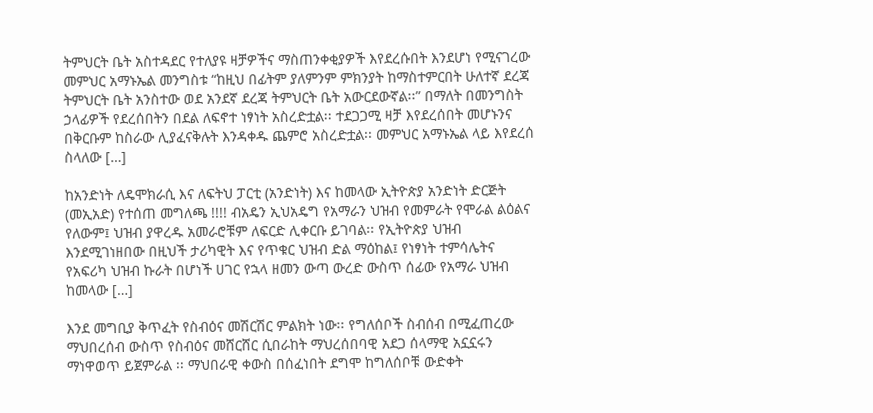ትምህርት ቤት አስተዳደር የተለያዩ ዛቻዎችና ማስጠንቀቂያዎች እየደረሱበት እንደሆነ የሚናገረው መምህር አማኑኤል መንግስቱ “ከዚህ በፊትም ያለምንም ምክንያት ከማስተምርበት ሁለተኛ ደረጃ ትምህርት ቤት አንስተው ወደ አንደኛ ደረጃ ትምህርት ቤት አውርደውኛል፡፡” በማለት በመንግስት ኃላፊዎች የደረሰበትን በደል ለፍኖተ ነፃነት አስረድቷል፡፡ ተደጋጋሚ ዛቻ እየደረሰበት መሆኑንና በቅርቡም ከስራው ሊያፈናቅሉት እንዳቀዱ ጨምሮ አስረድቷል፡፡ መምህር አማኑኤል ላይ እየደረሰ ስላለው […]

ከአንድነት ለዴሞክራሲ እና ለፍትህ ፓርቲ (አንድነት) እና ከመላው ኢትዮጵያ አንድነት ድርጅት (መኢአድ) የተሰጠ መግለጫ !!!! ብአዴን ኢህአዴግ የአማራን ህዝብ የመምራት የሞራል ልዕልና የለውም፤ ህዝብ ያዋረዱ አመራሮቹም ለፍርድ ሊቀርቡ ይገባል፡፡ የኢትዮጵያ ህዝብ እንደሚገነዘበው በዚህች ታሪካዊት እና የጥቁር ህዝብ ድል ማዕከል፤ የነፃነት ተምሳሌትና የአፍሪካ ህዝብ ኩራት በሆነች ሀገር የኋላ ዘመን ውጣ ውረድ ውስጥ ሰፊው የአማራ ህዝብ ከመላው […]

እንደ መግቢያ ቅጥፈት የስብዕና መሽርሽር ምልክት ነው፡፡ የግለሰቦች ስብሰብ በሚፈጠረው ማህበረሰብ ውስጥ የስብዕና መሸርሸር ሲበራከት ማህረሰበባዊ አደጋ ሰላማዊ አኗኗሩን ማነዋወጥ ይጀምራል ፡፡ ማህበራዊ ቀውስ በሰፈነበት ደግሞ ከግለሰቦቹ ውድቀት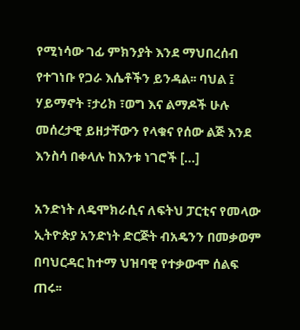የሚነሳው ገፊ ምክንያት እንደ ማህበረሰብ የተገነቡ የጋራ እሴቶችን ይንዳል፡፡ ባህል ፤ ሃይማኖት ፣ታሪክ ፣ወግ እና ልማዶች ሁሉ መሰረታዊ ይዘታቸውን የላቁና የሰው ልጅ እንደ እንስሳ በቀላሉ ከእንቱ ነገሮች […]

አንድነት ለዴሞክራሲና ለፍትህ ፓርቲና የመላው ኢትዮጵያ አንድነት ድርጅት ብአዴንን በመቃወም በባህርዳር ከተማ ህዝባዊ የተቃውሞ ሰልፍ ጠሩ፡፡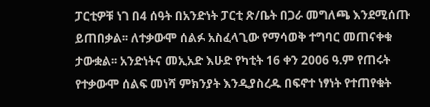ፓርቲዎቹ ነገ በ4 ሰዓት በአንድነት ፓርቲ ጽ/ቤት በጋራ መግለጫ እንደሚሰጡ ይጠበቃል፡፡ ለተቃውሞ ሰልፉ አስፈላጊው የማሳወቅ ተግባር መጠናቀቁ ታውቋል፡፡ አንድነትና መኢአድ እሁድ የካቲት 16 ቀን 2006 ዓ.ም የጠሩት የተቃውሞ ሰልፍ መነሻ ምክንያት እንዲያስረዱ በፍኖተ ነፃነት የተጠየቁት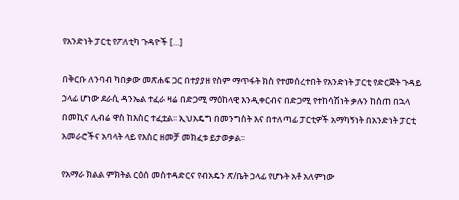የአንድነት ፓርቲ የፖለቲካ ጉዳዮች […]

በቅርቡ ለንባብ ካበቃው መጽሐፍ ጋር በተያያዘ የስም ማጥፋት ክስ የተመሰረተበት የአንድነት ፓርቲ የድርጅት ጉዳይ ኃላፊ ሆነው ደራሲ ዳንኤል ተፈራ ዛሬ በድጋሚ ማዕከላዊ እንዲቀርብና በድጋሚ የተከሳሽነት ቃሉን ከሰጠ በኋላ በመኪና ሊብሬ ዋስ ከእስር ተፈቷል፡፡ ኢህአዴግ በመንግስት እና በተለጣፊ ፓርቲዎች አማካኝነት በአንድነት ፓርቲ አመራሮችና አባላት ላይ የእስር ዘመቻ መክፈቱ ይታወቃል፡፡

የአማራ ክልል ምክትል ርዕሰ መስተዳድርና የብአዴን ጽ/ቤት ኃላፊ የሆኑት አቶ አለምነው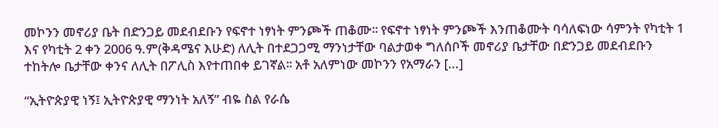መኮንን መኖሪያ ቤት በድንጋይ መደብደቡን የፍኖተ ነፃነት ምንጮች ጠቆሙ፡፡ የፍኖተ ነፃነት ምንጮች እንጠቆሙት ባሳለፍነው ሳምንት የካቲት 1 እና የካቲት 2 ቀን 2006 ዓ.ም(ቅዳሜና እሁድ) ለሊት በተደጋጋሚ ማንነታቸው ባልታወቀ ግለሰቦች መኖሪያ ቤታቸው በድንጋይ መደብደቡን ተከትሎ ቤታቸው ቀንና ለሊት በፖሊስ እየተጠበቀ ይገኛል፡፡ አቶ አለምነው መኮንን የአማራን […]

“ኢትዮጵያዊ ነኝ፤ ኢትዮጵያዊ ማንነት አለኝ” ብዬ ስል የራሴ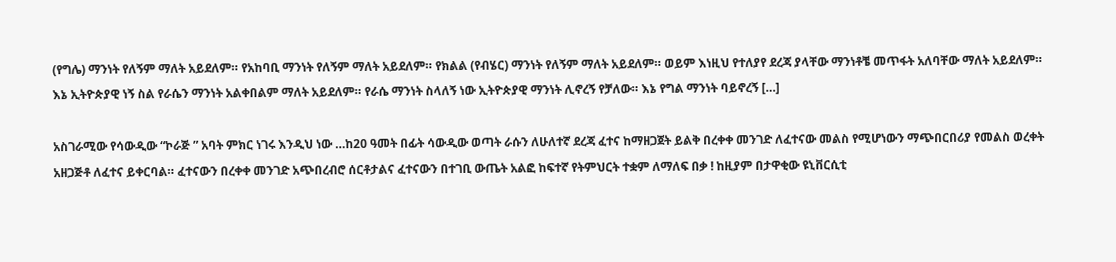(የግሌ) ማንነት የለኝም ማለት አይደለም። የአከባቢ ማንነት የለኝም ማለት አይደለም። የክልል (የብሄር) ማንነት የለኝም ማለት አይደለም። ወይም እነዚህ የተለያየ ደረጃ ያላቸው ማንነቶቼ መጥፋት አለባቸው ማለት አይደለም። እኔ ኢትዮጵያዊ ነኝ ስል የራሴን ማንነት አልቀበልም ማለት አይደለም። የራሴ ማንነት ስላለኝ ነው ኢትዮጵያዊ ማንነት ሊኖረኝ የቻለው። እኔ የግል ማንነት ባይኖረኝ […]

አስገራሚው የሳውዲው “ኮራጅ ” አባት ምክር ነገሩ እንዲህ ነው …ከ20 ዓመት በፊት ሳውዲው ወጣት ራሱን ለሁለተኛ ደረጃ ፈተና ከማዘጋጀት ይልቅ በረቀቀ መንገድ ለፈተናው መልስ የሚሆነውን ማጭበርበሪያ የመልስ ወረቀት አዘጋጅቶ ለፈተና ይቀርባል። ፈተናውን በረቀቀ መንገድ አጭበረብሮ ሰርቶታልና ፈተናውን በተገቢ ውጤት አልፎ ከፍተኛ የትምህርት ተቋም ለማለፍ በቃ ! ከዚያም በታዋቂው ዩኒቨርሲቲ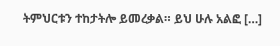ትምህርቱን ተከታትሎ ይመረቃል። ይህ ሁሉ አልፎ […]